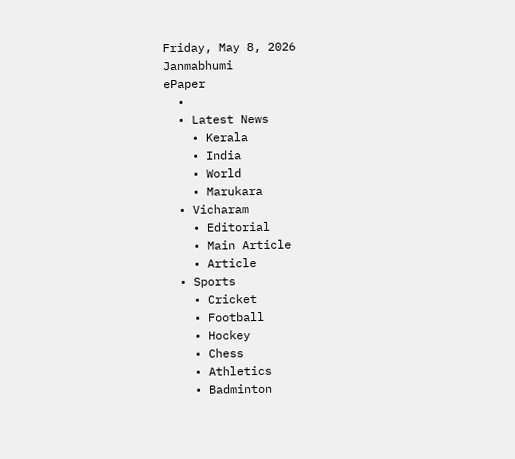Friday, May 8, 2026
Janmabhumi
ePaper
  •
  • Latest News
    • Kerala
    • India
    • World
    • Marukara
  • Vicharam
    • Editorial
    • Main Article
    • Article
  • Sports
    • Cricket
    • Football
    • Hockey
    • Chess
    • Athletics
    • Badminton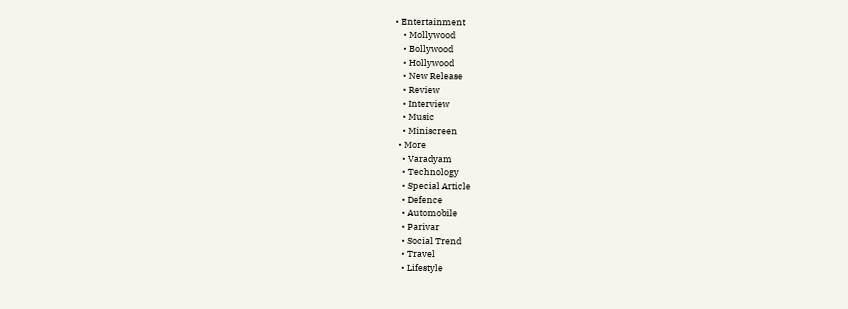• Entertainment
    • Mollywood
    • Bollywood
    • Hollywood
    • New Release
    • Review
    • Interview
    • Music
    • Miniscreen
  • More
    • Varadyam
    • Technology
    • Special Article
    • Defence
    • Automobile
    • Parivar
    • Social Trend
    • Travel
    • Lifestyle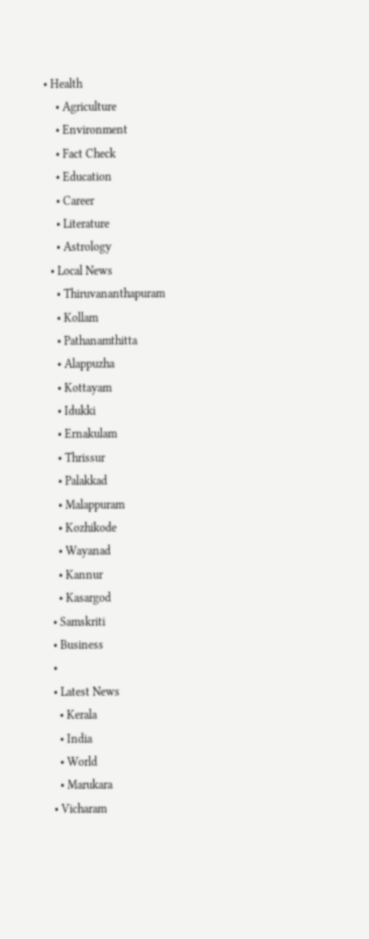• Health
    • Agriculture
    • Environment
    • Fact Check
    • Education
    • Career
    • Literature
    • Astrology
  • Local News
    • Thiruvananthapuram
    • Kollam
    • Pathanamthitta
    • Alappuzha
    • Kottayam
    • Idukki
    • Ernakulam
    • Thrissur
    • Palakkad
    • Malappuram
    • Kozhikode
    • Wayanad
    • Kannur
    • Kasargod
  • Samskriti
  • Business
  •
  • Latest News
    • Kerala
    • India
    • World
    • Marukara
  • Vicharam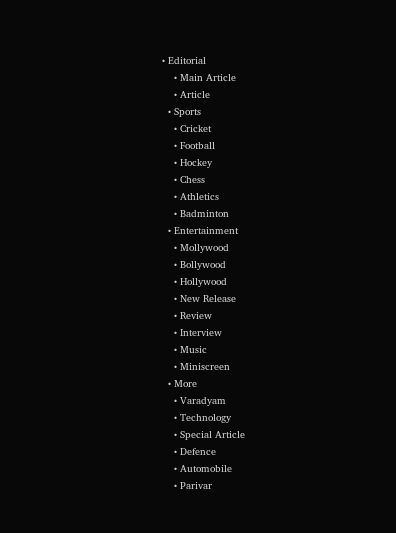• Editorial
    • Main Article
    • Article
  • Sports
    • Cricket
    • Football
    • Hockey
    • Chess
    • Athletics
    • Badminton
  • Entertainment
    • Mollywood
    • Bollywood
    • Hollywood
    • New Release
    • Review
    • Interview
    • Music
    • Miniscreen
  • More
    • Varadyam
    • Technology
    • Special Article
    • Defence
    • Automobile
    • Parivar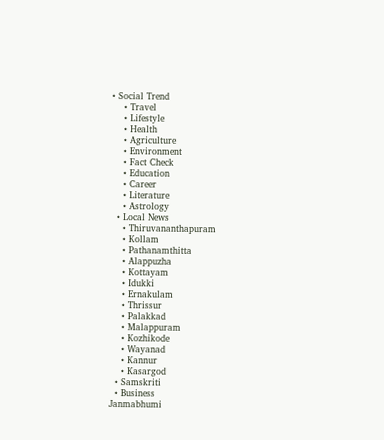• Social Trend
    • Travel
    • Lifestyle
    • Health
    • Agriculture
    • Environment
    • Fact Check
    • Education
    • Career
    • Literature
    • Astrology
  • Local News
    • Thiruvananthapuram
    • Kollam
    • Pathanamthitta
    • Alappuzha
    • Kottayam
    • Idukki
    • Ernakulam
    • Thrissur
    • Palakkad
    • Malappuram
    • Kozhikode
    • Wayanad
    • Kannur
    • Kasargod
  • Samskriti
  • Business
Janmabhumi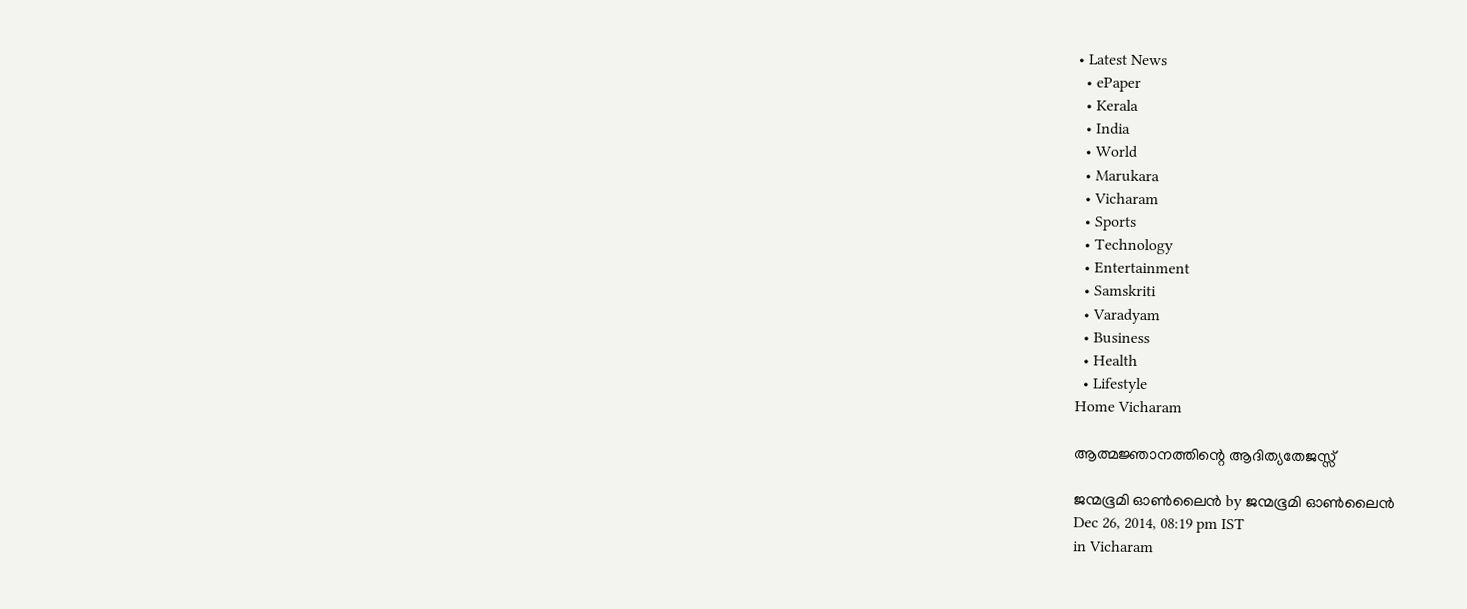• Latest News
  • ePaper
  • Kerala
  • India
  • World
  • Marukara
  • Vicharam
  • Sports
  • Technology
  • Entertainment
  • Samskriti
  • Varadyam
  • Business
  • Health
  • Lifestyle
Home Vicharam

ആത്മജ്ഞാനത്തിന്റെ ആദിത്യതേജസ്സ്

ജന്മഭൂമി ഓണ്‍ലൈന്‍ by ജന്മഭൂമി ഓണ്‍ലൈന്‍
Dec 26, 2014, 08:19 pm IST
in Vicharam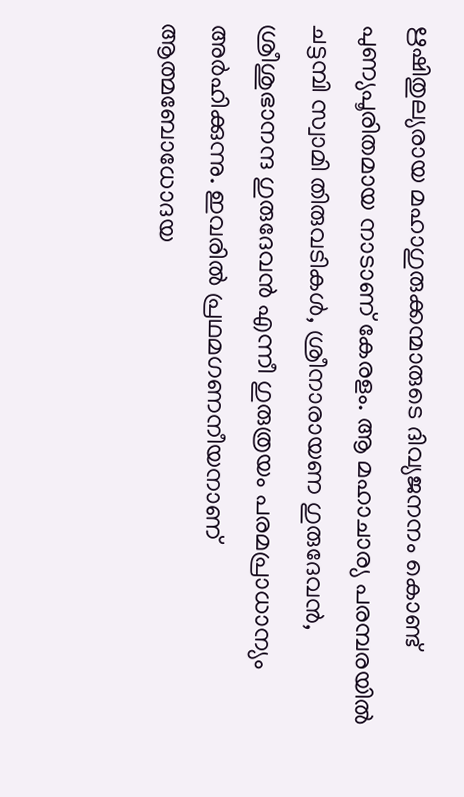ഋഷിതുല്യരായ മഹാഗുരുക്കന്മാരുടെ ദിവ്യജനനം കൊണ്ട് പുണ്യപൂരിതമായ നാടാണ് കേരളം. ആ മഹാചാര്യ പരമ്പരയില്‍ ചട്ടമ്പി സ്വാമി തിരുവടികള്‍, ശ്രീനാരായണ ഗുരുദേവന്‍, ശ്രീശുഭാനന്ദ ഗുരുദേവന്‍ എന്നീ ഗുരുത്രയം പരമപ്രാധാന്യം അര്‍ഹിക്കുന്നു. ഇവരില്‍ പ്രഥമഗണനീയനാണ് ആത്മബോധോദയ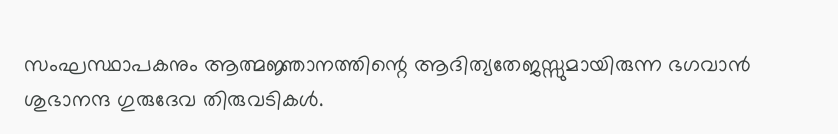സംഘസ്ഥാപകനും ആത്മജ്ഞാനത്തിന്റെ ആദിത്യതേജസ്സുമായിരുന്ന ഭഗവാന്‍ ശുഭാനന്ദ ഗുരുദേവ തിരുവടികള്‍.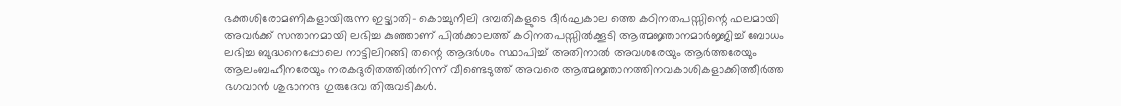ഭക്തശിരോമണികളായിരുന്ന ഇട്ട്യാതി- കൊച്ചുനീലി ദമ്പതികളുടെ ദീര്‍ഘകാല ത്തെ കഠിനതപസ്സിന്റെ ഫലമായി അവര്‍ക്ക് സന്താനമായി ലഭിച്ച കുഞ്ഞാണ് പില്‍ക്കാലത്ത് കഠിനതപസ്സില്‍ക്കൂടി ആത്മജ്ഞാനമാര്‍ജ്ജിച്ച് ബോധം ലഭിച്ച ബുദ്ധനെപ്പോലെ നാട്ടിലിറങ്ങി തന്റെ ആദര്‍ശം സ്ഥാപിച്ച് അതിനാല്‍ അവശരേയും ആര്‍ത്തരേയും ആലംബഹീനരേയും നരകദുരിതത്തില്‍നിന്ന് വീണ്ടെടുത്ത് അവരെ ആത്മജ്ഞാനത്തിനവകാശികളാക്കിത്തീര്‍ത്ത ഭഗവാന്‍ ശുഭാനന്ദ ഗുരുദേവ തിരുവടികള്‍.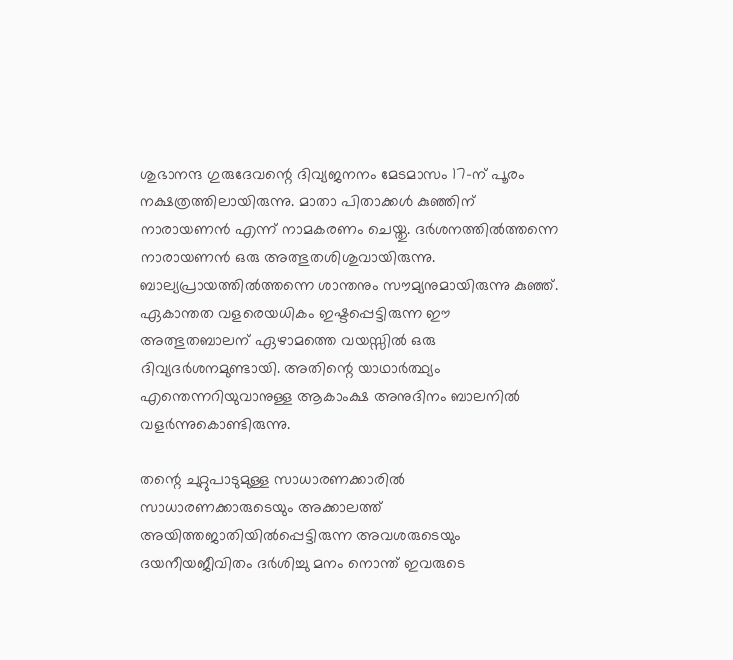ശുഭാനന്ദ ഗുരുദേവന്റെ ദിവ്യജനനം മേടമാസം 17-ന് പൂരം നക്ഷത്രത്തിലായിരുന്നു. മാതാ പിതാക്കള്‍ കുഞ്ഞിന് നാരായണന്‍ എന്ന് നാമകരണം ചെയ്തു. ദര്‍ശനത്തില്‍ത്തന്നെ നാരായണന്‍ ഒരു അത്ഭുതശിശുവായിരുന്നു. ബാല്യപ്രായത്തില്‍ത്തന്നെ ശാന്തനും സൗമ്യനുമായിരുന്നു കുഞ്ഞ്. ഏകാന്തത വളരെയധികം ഇഷ്ടപ്പെട്ടിരുന്ന ഈ അത്ഭുതബാലന് ഏഴാമത്തെ വയസ്സില്‍ ഒരു ദിവ്യദര്‍ശനമുണ്ടായി. അതിന്റെ യാഥാര്‍ത്ഥ്യം എന്തെന്നറിയുവാനുള്ള ആകാംക്ഷ അനുദിനം ബാലനില്‍ വളര്‍ന്നുകൊണ്ടിരുന്നു.

തന്റെ ചുറ്റുപാടുമുള്ള സാധാരണക്കാരില്‍ സാധാരണക്കാരുടെയും അക്കാലത്ത് അയിത്തജാതിയില്‍പ്പെട്ടിരുന്ന അവശരുടെയും ദയനീയജീവിതം ദര്‍ശിച്ചു മനം നൊന്ത് ഇവരുടെ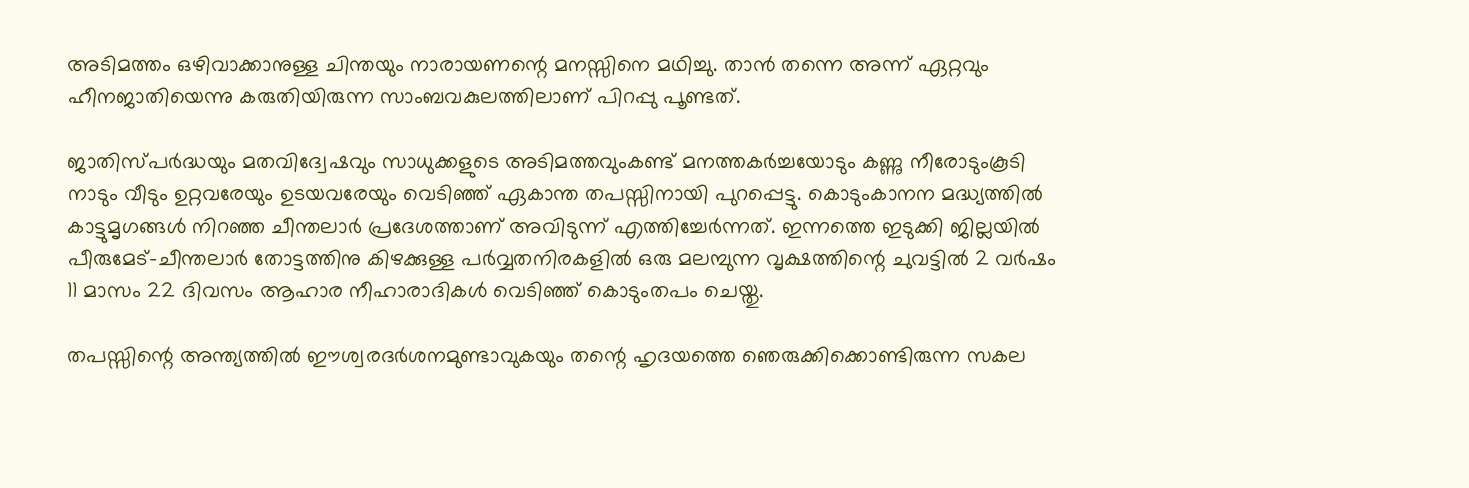അടിമത്തം ഒഴിവാക്കാനുള്ള ചിന്തയും നാരായണന്റെ മനസ്സിനെ മഥിച്ചു. താന്‍ തന്നെ അന്ന് ഏറ്റവും ഹീനജാതിയെന്നു കരുതിയിരുന്ന സാംബവകുലത്തിലാണ് പിറപ്പു പൂണ്ടത്.

ജാതിസ്പര്‍ദ്ധയും മതവിദ്വേഷവും സാധുക്കളുടെ അടിമത്തവുംകണ്ട് മനത്തകര്‍ച്ചയോടും കണ്ണു നീരോടുംകൂടി നാടും വീടും ഉറ്റവരേയും ഉടയവരേയും വെടിഞ്ഞ് ഏകാന്ത തപസ്സിനായി പുറപ്പെട്ടു. കൊടുംകാനന മദ്ധ്യത്തില്‍ കാട്ടുമൃഗങ്ങള്‍ നിറഞ്ഞ ചീന്തലാര്‍ പ്രദേശത്താണ് അവിടുന്ന് എത്തിച്ചേര്‍ന്നത്. ഇന്നത്തെ ഇടുക്കി ജില്ലയില്‍ പീരുമേട്-ചീന്തലാര്‍ തോട്ടത്തിനു കിഴക്കുള്ള പര്‍വ്വതനിരകളില്‍ ഒരു മലമ്പുന്ന വൃക്ഷത്തിന്റെ ചുവട്ടില്‍ 2 വര്‍ഷം 11 മാസം 22 ദിവസം ആഹാര നീഹാരാദികള്‍ വെടിഞ്ഞ് കൊടുംതപം ചെയ്തു.

തപസ്സിന്റെ അന്ത്യത്തില്‍ ഈശ്വരദര്‍ശനമുണ്ടാവുകയും തന്റെ ഹൃദയത്തെ ഞെരുക്കിക്കൊണ്ടിരുന്ന സകല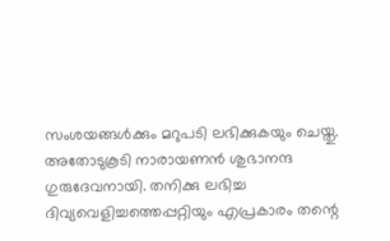സംശയങ്ങള്‍ക്കും മറുപടി ലഭിക്കുകയും ചെയ്തു. അതോടുകൂടി നാരായണന്‍ ശുഭാനന്ദ ഗുരുദേവനായി. തനിക്കു ലഭിച്ച ദിവ്യവെളിച്ചത്തെപ്പറ്റിയും എപ്രകാരം തന്റെ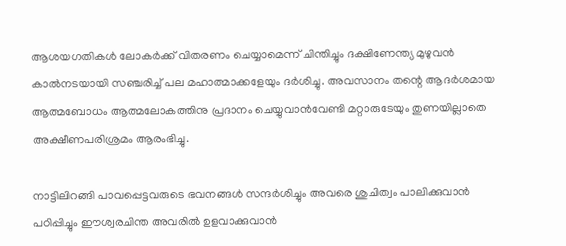ആശയഗതികള്‍ ലോകര്‍ക്ക് വിതരണം ചെയ്യാമെന്ന് ചിന്തിച്ചും ദക്ഷിണേന്ത്യ മുഴുവന്‍ കാല്‍നടയായി സഞ്ചരിച്ച് പല മഹാത്മാക്കളേയും ദര്‍ശിച്ചു. അവസാനം തന്റെ ആദര്‍ശമായ ആത്മബോധം ആത്മലോകത്തിനു പ്രദാനം ചെയ്യുവാന്‍വേണ്ടി മറ്റാരുടേയും തുണയില്ലാതെ അക്ഷീണപരിശ്രമം ആരംഭിച്ചു.

നാട്ടിലിറങ്ങി പാവപ്പെട്ടവരുടെ ഭവനങ്ങള്‍ സന്ദര്‍ശിച്ചും അവരെ ശുചിത്വം പാലിക്കുവാന്‍ പഠിപ്പിച്ചും ഈശ്വരചിന്ത അവരില്‍ ഉളവാക്കുവാന്‍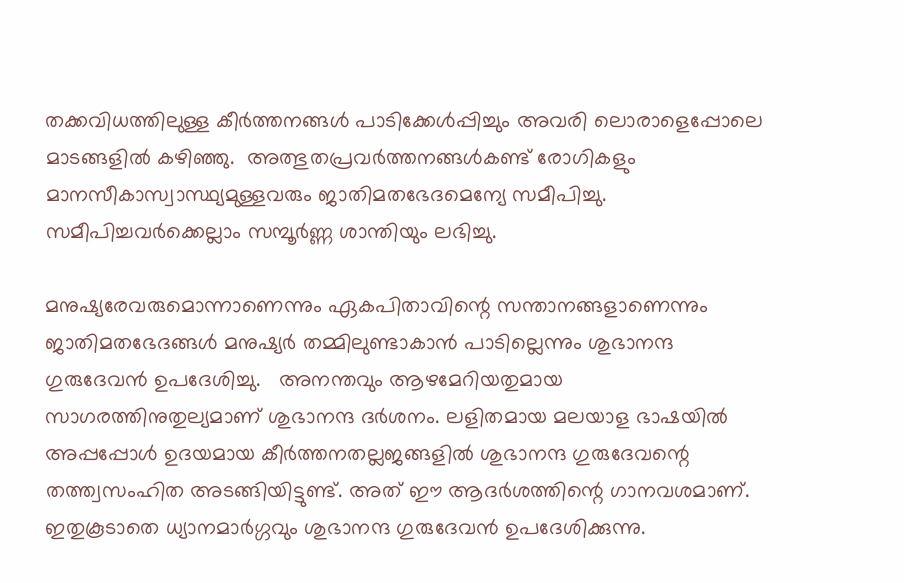തക്കവിധത്തിലുള്ള കീര്‍ത്തനങ്ങള്‍ പാടിക്കേള്‍പ്പിച്ചും അവരി ലൊരാളെപ്പോലെ മാടങ്ങളില്‍ കഴിഞ്ഞു.  അത്ഭുതപ്രവര്‍ത്തനങ്ങള്‍കണ്ട് രോഗികളും മാനസീകാസ്വാസ്ഥ്യമുള്ളവരും ജാതിമതഭേദമെന്യേ സമീപിച്ചു. സമീപിച്ചവര്‍ക്കെല്ലാം സമ്പൂര്‍ണ്ണ ശാന്തിയും ലഭിച്ചു.

മനുഷ്യരേവരുമൊന്നാണെന്നും ഏകപിതാവിന്റെ സന്താനങ്ങളാണെന്നും ജാതിമതഭേദങ്ങള്‍ മനുഷ്യര്‍ തമ്മിലുണ്ടാകാന്‍ പാടില്ലെന്നും ശുഭാനന്ദ ഗുരുദേവന്‍ ഉപദേശിച്ചു.   അനന്തവും ആഴമേറിയതുമായ സാഗരത്തിനുതുല്യമാണ് ശുഭാനന്ദ ദര്‍ശനം. ലളിതമായ മലയാള ഭാഷയില്‍ അപ്പപ്പോള്‍ ഉദയമായ കീര്‍ത്തനതല്ലജങ്ങളില്‍ ശുഭാനന്ദ ഗുരുദേവന്റെ തത്ത്വസംഹിത അടങ്ങിയിട്ടുണ്ട്. അത് ഈ ആദര്‍ശത്തിന്റെ ഗാനവശമാണ്. ഇതുകൂടാതെ ധ്യാനമാര്‍ഗ്ഗവും ശുഭാനന്ദ ഗുരുദേവന്‍ ഉപദേശിക്കുന്നു.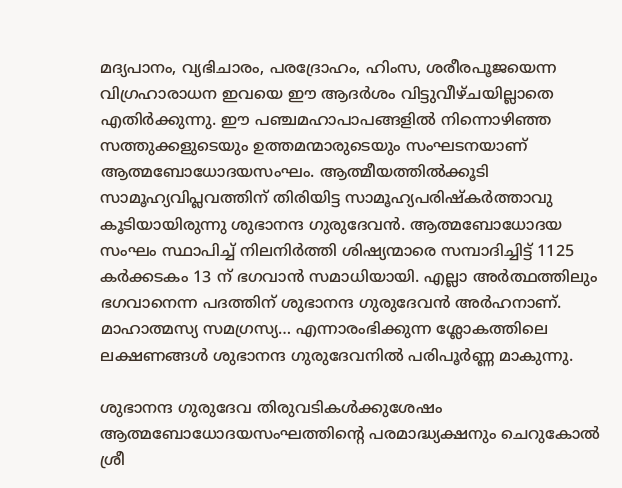മദ്യപാനം, വ്യഭിചാരം, പരദ്രോഹം, ഹിംസ, ശരീരപൂജയെന്ന വിഗ്രഹാരാധന ഇവയെ ഈ ആദര്‍ശം വിട്ടുവീഴ്ചയില്ലാതെ എതിര്‍ക്കുന്നു. ഈ പഞ്ചമഹാപാപങ്ങളില്‍ നിന്നൊഴിഞ്ഞ സത്തുക്കളുടെയും ഉത്തമന്മാരുടെയും സംഘടനയാണ് ആത്മബോധോദയസംഘം. ആത്മീയത്തില്‍ക്കൂടി സാമൂഹ്യവിപ്ലവത്തിന് തിരിയിട്ട സാമൂഹ്യപരിഷ്‌കര്‍ത്താവു കൂടിയായിരുന്നു ശുഭാനന്ദ ഗുരുദേവന്‍. ആത്മബോധോദയ സംഘം സ്ഥാപിച്ച് നിലനിര്‍ത്തി ശിഷ്യന്മാരെ സമ്പാദിച്ചിട്ട് 1125 കര്‍ക്കടകം 13 ന് ഭഗവാന്‍ സമാധിയായി. എല്ലാ അര്‍ത്ഥത്തിലും ഭഗവാനെന്ന പദത്തിന് ശുഭാനന്ദ ഗുരുദേവന്‍ അര്‍ഹനാണ്. മാഹാത്മസ്യ സമഗ്രസ്യ… എന്നാരംഭിക്കുന്ന ശ്ലോകത്തിലെ ലക്ഷണങ്ങള്‍ ശുഭാനന്ദ ഗുരുദേവനില്‍ പരിപൂര്‍ണ്ണ മാകുന്നു.

ശുഭാനന്ദ ഗുരുദേവ തിരുവടികള്‍ക്കുശേഷം ആത്മബോധോദയസംഘത്തിന്റെ പരമാദ്ധ്യക്ഷനും ചെറുകോല്‍ ശ്രീ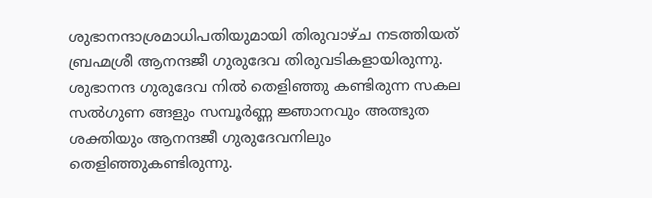ശുഭാനന്ദാശ്രമാധിപതിയുമായി തിരുവാഴ്ച നടത്തിയത് ബ്രഹ്മശ്രീ ആനന്ദജീ ഗുരുദേവ തിരുവടികളായിരുന്നു. ശുഭാനന്ദ ഗുരുദേവ നില്‍ തെളിഞ്ഞു കണ്ടിരുന്ന സകല സല്‍ഗുണ ങ്ങളും സമ്പൂര്‍ണ്ണ ജ്ഞാനവും അത്ഭുത ശക്തിയും ആനന്ദജീ ഗുരുദേവനിലും തെളിഞ്ഞുകണ്ടിരുന്നു.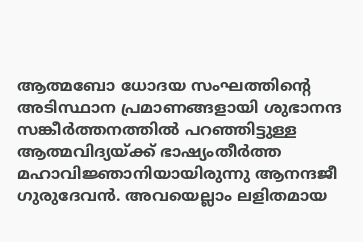ആത്മബോ ധോദയ സംഘത്തിന്റെ അടിസ്ഥാന പ്രമാണങ്ങളായി ശുഭാനന്ദ സങ്കീര്‍ത്തനത്തില്‍ പറഞ്ഞിട്ടുള്ള ആത്മവിദ്യയ്‌ക്ക് ഭാഷ്യംതീര്‍ത്ത മഹാവിജ്ഞാനിയായിരുന്നു ആനന്ദജീ ഗുരുദേവന്‍. അവയെല്ലാം ലളിതമായ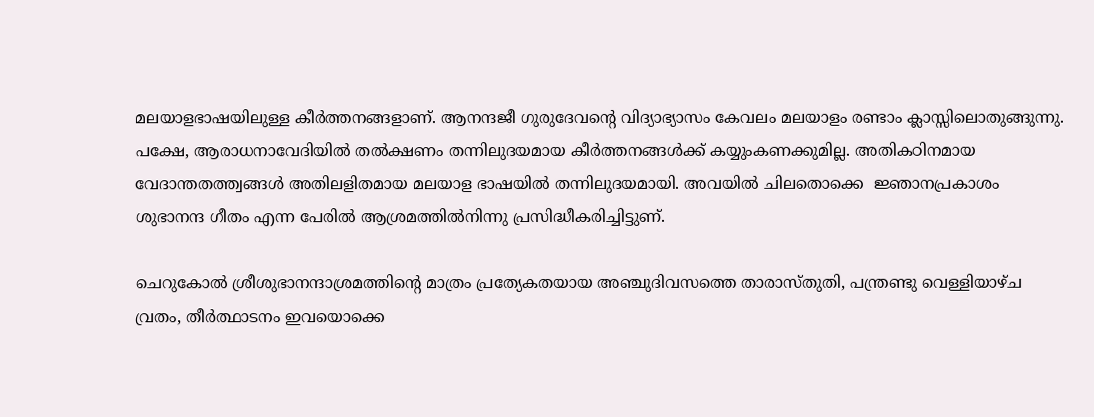മലയാളഭാഷയിലുള്ള കീര്‍ത്തനങ്ങളാണ്. ആനന്ദജീ ഗുരുദേവന്റെ വിദ്യാഭ്യാസം കേവലം മലയാളം രണ്ടാം ക്ലാസ്സിലൊതുങ്ങുന്നു. പക്ഷേ, ആരാധനാവേദിയില്‍ തല്‍ക്ഷണം തന്നിലുദയമായ കീര്‍ത്തനങ്ങള്‍ക്ക് കയ്യുംകണക്കുമില്ല. അതികഠിനമായ വേദാന്തതത്ത്വങ്ങള്‍ അതിലളിതമായ മലയാള ഭാഷയില്‍ തന്നിലുദയമായി. അവയില്‍ ചിലതൊക്കെ  ജ്ഞാനപ്രകാശം ശുഭാനന്ദ ഗീതം എന്ന പേരില്‍ ആശ്രമത്തില്‍നിന്നു പ്രസിദ്ധീകരിച്ചിട്ടുണ്.

ചെറുകോല്‍ ശ്രീശുഭാനന്ദാശ്രമത്തിന്റെ മാത്രം പ്രത്യേകതയായ അഞ്ചുദിവസത്തെ താരാസ്തുതി, പന്ത്രണ്ടു വെള്ളിയാഴ്ച വ്രതം, തീര്‍ത്ഥാടനം ഇവയൊക്കെ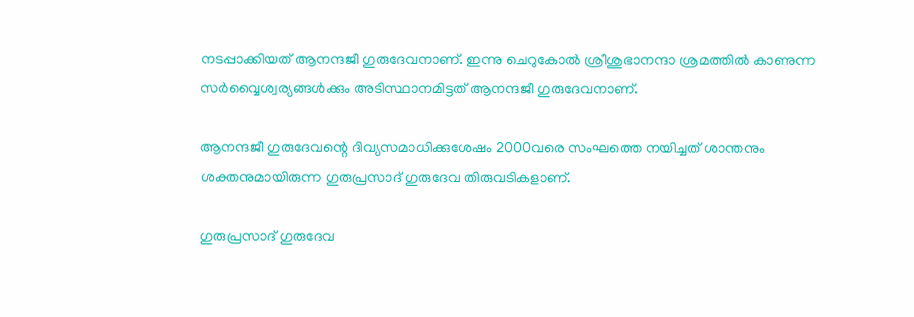നടപ്പാക്കിയത് ആനന്ദജീ ഗുരുദേവനാണ്. ഇന്നു ചെറുകോല്‍ ശ്രീശുഭാനന്ദാ ശ്രമത്തില്‍ കാണുന്ന സര്‍വ്വൈശ്വര്യങ്ങള്‍ക്കും അടിസ്ഥാനമിട്ടത് ആനന്ദജീ ഗുരുദേവനാണ്.

ആനന്ദജീ ഗുരുദേവന്റെ ദിവ്യസമാധിക്കുശേഷം 2000വരെ സംഘത്തെ നയിച്ചത് ശാന്തനും ശക്തനുമായിരുന്ന ഗുരുപ്രസാദ് ഗുരുദേവ തിരുവടികളാണ്.

ഗുരുപ്രസാദ് ഗുരുദേവ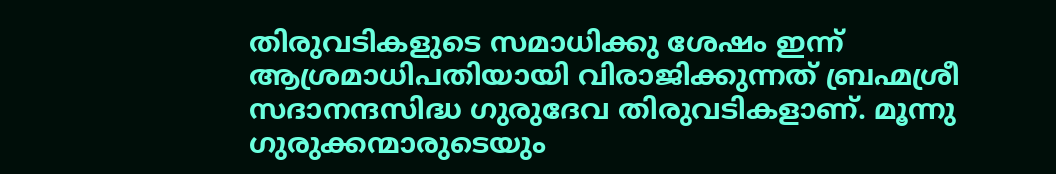തിരുവടികളുടെ സമാധിക്കു ശേഷം ഇന്ന് ആശ്രമാധിപതിയായി വിരാജിക്കുന്നത് ബ്രഹ്മശ്രീ സദാനന്ദസിദ്ധ ഗുരുദേവ തിരുവടികളാണ്. മൂന്നു ഗുരുക്കന്മാരുടെയും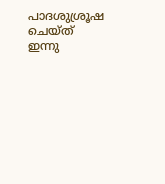പാദശുശ്രൂഷ ചെയ്ത് ഇന്നു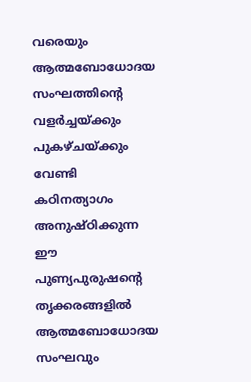വരെയും ആത്മബോധോദയ സംഘത്തിന്റെ വളര്‍ച്ചയ്‌ക്കും പുകഴ്ചയ്‌ക്കും വേണ്ടി കഠിനത്യാഗം അനുഷ്ഠിക്കുന്ന ഈ പുണ്യപുരുഷന്റെ തൃക്കരങ്ങളില്‍ ആത്മബോധോദയ സംഘവും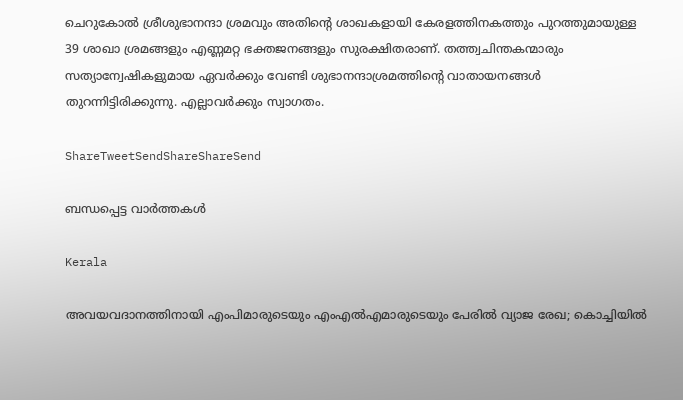ചെറുകോല്‍ ശ്രീശുഭാനന്ദാ ശ്രമവും അതിന്റെ ശാഖകളായി കേരളത്തിനകത്തും പുറത്തുമായുള്ള 39 ശാഖാ ശ്രമങ്ങളും എണ്ണമറ്റ ഭക്തജനങ്ങളും സുരക്ഷിതരാണ്. തത്ത്വചിന്തകന്മാരും സത്യാന്വേഷികളുമായ ഏവര്‍ക്കും വേണ്ടി ശുഭാനന്ദാശ്രമത്തിന്റെ വാതായനങ്ങള്‍ തുറന്നിട്ടിരിക്കുന്നു. എല്ലാവര്‍ക്കും സ്വാഗതം.

ShareTweetSendShareShareSend

ബന്ധപ്പെട്ട വാര്‍ത്തകള്‍

Kerala

അവയവദാനത്തിനായി എംപിമാരുടെയും എംഎല്‍എമാരുടെയും പേരിൽ വ്യാജ രേഖ; കൊച്ചിയിൽ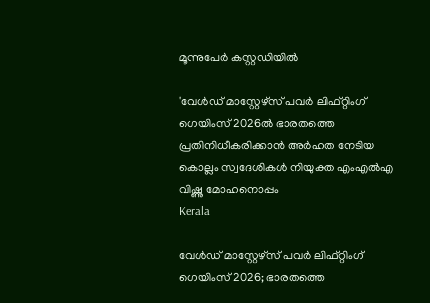മൂന്നുപേർ കസ്റ്റഡിയിൽ

'വേള്‍ഡ് മാസ്റ്റേഴ്‌സ് പവര്‍ ലിഫ്റ്റിംഗ് ഗെയിംസ് 2026ല്‍ ഭാരതത്തെ പ്രതിനിധീകരിക്കാന്‍ അര്‍ഹത നേടിയ കൊല്ലം സ്വദേശികള്‍ നിയുക്ത എംഎല്‍എ വിഷ്ണു മോഹനൊപ്പം
Kerala

വേള്‍ഡ് മാസ്റ്റേഴ്‌സ് പവര്‍ ലിഫ്റ്റിംഗ് ഗെയിംസ് 2026; ഭാരതത്തെ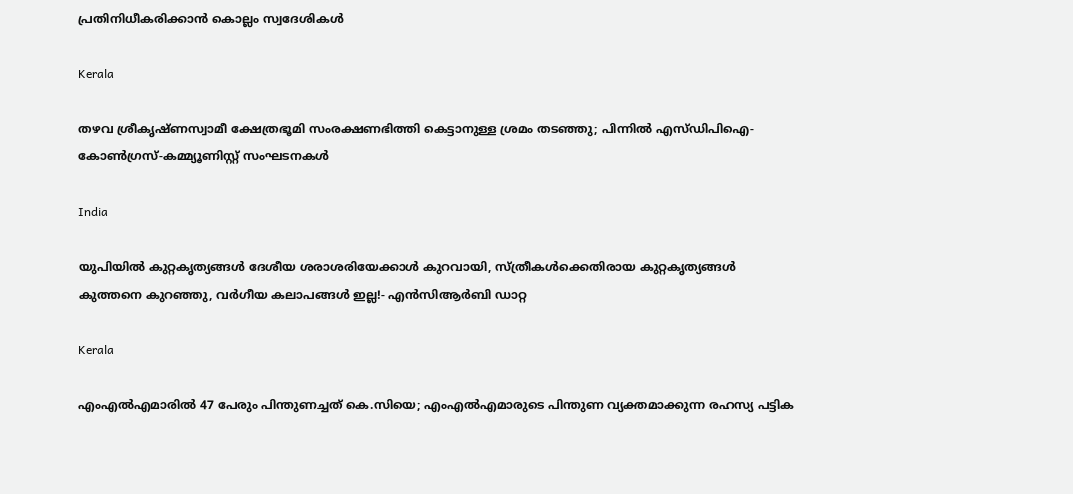പ്രതിനിധീകരിക്കാന്‍ കൊല്ലം സ്വദേശികള്‍

Kerala

തഴവ ശ്രീകൃഷ്ണസ്വാമീ ക്ഷേത്രഭൂമി സംരക്ഷണഭിത്തി കെട്ടാനുള്ള ശ്രമം തടഞ്ഞു; പിന്നില്‍ എസ്ഡിപിഐ-കോണ്‍ഗ്രസ്-കമ്മ്യൂണിസ്റ്റ് സംഘടനകള്‍

India

യു‌പിയിൽ കുറ്റകൃത്യങ്ങൾ ദേശീയ ശരാശരിയേക്കാൾ കുറവായി, സ്ത്രീകൾക്കെതിരായ കുറ്റകൃത്യങ്ങൾ കുത്തനെ കുറഞ്ഞു, വർഗീയ കലാപങ്ങൾ ഇല്ല!- എൻ‌സി‌ആർ‌ബി ഡാറ്റ

Kerala

എംഎൽഎമാരിൽ 47 പേരും പിന്തുണച്ചത് കെ.സിയെ; എംഎൽഎമാരുടെ പിന്തുണ വ്യക്തമാക്കുന്ന രഹസ്യ പട്ടിക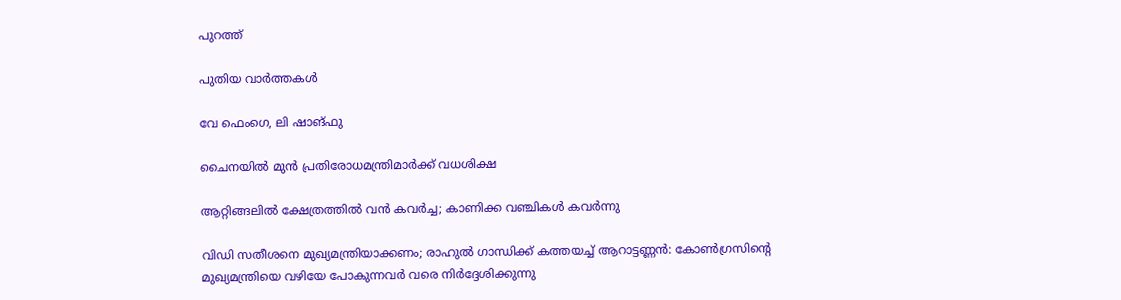പുറത്ത്

പുതിയ വാര്‍ത്തകള്‍

വേ ഫെംഗെ, ലി ഷാങ്ഫു

ചൈനയില്‍ മുന്‍ പ്രതിരോധമന്ത്രിമാര്‍ക്ക് വധശിക്ഷ

ആറ്റിങ്ങലിൽ ക്ഷേത്രത്തിൽ വൻ കവർച്ച; കാണിക്ക വഞ്ചികൾ കവർന്നു

വിഡി സതീശനെ മുഖ്യമന്ത്രിയാക്കണം; രാഹുല്‍ ഗാന്ധിക്ക് കത്തയച്ച് ആറാട്ടണ്ണന്‍: കോൺഗ്രസിന്റെ മുഖ്യമന്ത്രിയെ വഴിയേ പോകുന്നവർ വരെ നിർദ്ദേശിക്കുന്നു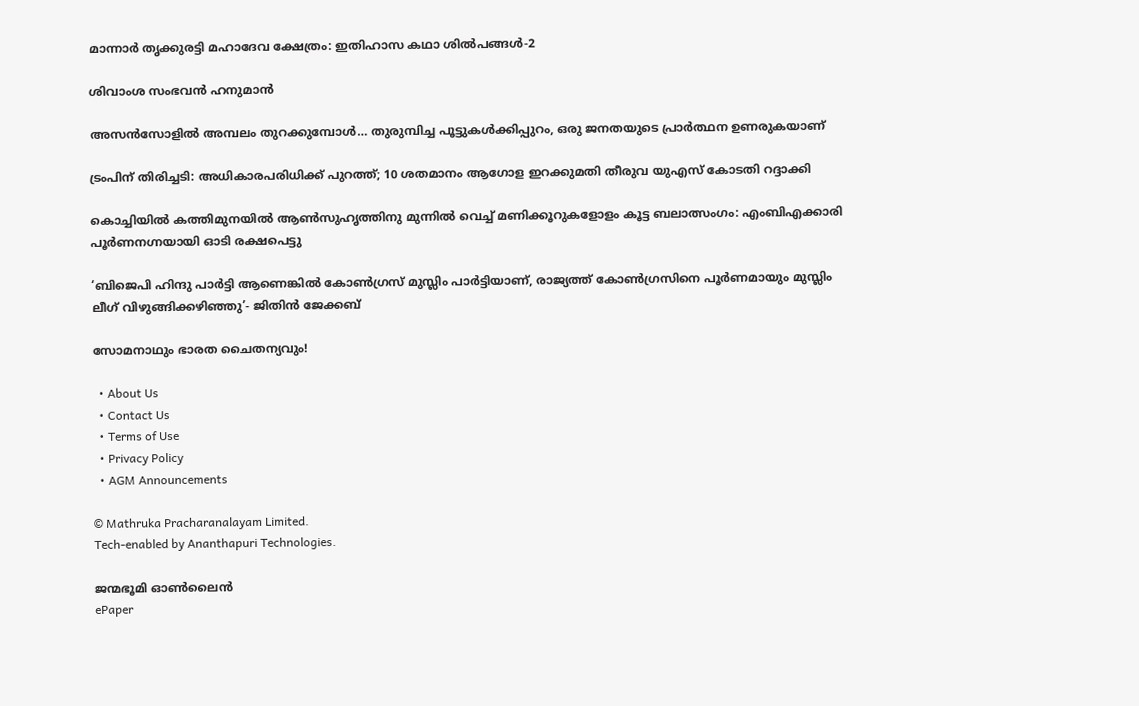മാന്നാര്‍ തൃക്കുരട്ടി മഹാദേവ ക്ഷേത്രം: ഇതിഹാസ കഥാ ശില്‍പങ്ങള്‍-2

ശിവാംശ സംഭവന്‍ ഹനുമാന്‍

അസന്‍സോളില്‍ അമ്പലം തുറക്കുമ്പോള്‍… തുരുമ്പിച്ച പൂട്ടുകള്‍ക്കിപ്പുറം, ഒരു ജനതയുടെ പ്രാര്‍ത്ഥന ഉണരുകയാണ്

ട്രംപിന് തിരിച്ചടി: അധികാരപരിധിക്ക് പുറത്ത്; 10 ശതമാനം ആഗോള ഇറക്കുമതി തീരുവ യുഎസ് കോടതി റദ്ദാക്കി

കൊച്ചിയിൽ കത്തിമുനയിൽ ആൺസുഹൃത്തിനു മുന്നിൽ വെച്ച് മണിക്കൂറുകളോളം കൂട്ട ബലാത്സംഗം: എംബിഎക്കാരി പൂർണനഗ്നയായി ഓടി രക്ഷപെട്ടു

‘ബിജെപി ഹിന്ദു പാർട്ടി ആണെങ്കിൽ കോൺഗ്രസ്‌ മുസ്ലിം പാർട്ടിയാണ്, രാജ്യത്ത് കോൺഗ്രസിനെ പൂർണമായും മുസ്ലിം ലീഗ് വിഴുങ്ങിക്കഴിഞ്ഞു’- ജിതിൻ ജേക്കബ്

സോമനാഥും ഭാരത ചൈതന്യവും!

  • About Us
  • Contact Us
  • Terms of Use
  • Privacy Policy
  • AGM Announcements

© Mathruka Pracharanalayam Limited.
Tech-enabled by Ananthapuri Technologies.

ജന്മഭൂമി ഓണ്‍ലൈന്‍
ePaper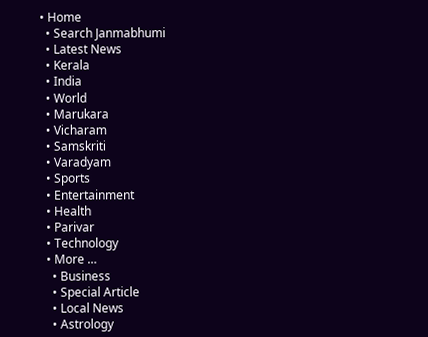• Home
  • Search Janmabhumi
  • Latest News
  • Kerala
  • India
  • World
  • Marukara
  • Vicharam
  • Samskriti
  • Varadyam
  • Sports
  • Entertainment
  • Health
  • Parivar
  • Technology
  • More …
    • Business
    • Special Article
    • Local News
    • Astrology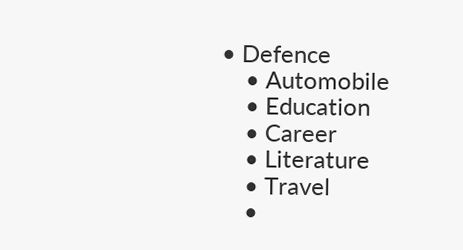• Defence
    • Automobile
    • Education
    • Career
    • Literature
    • Travel
    •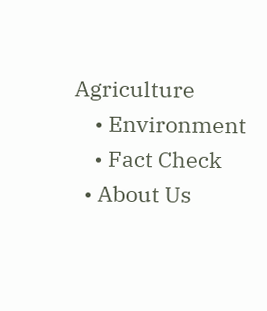Agriculture
    • Environment
    • Fact Check
  • About Us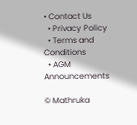• Contact Us
  • Privacy Policy
  • Terms and Conditions
  • AGM Announcements

© Mathruka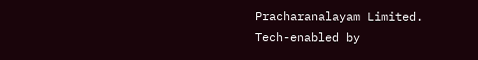Pracharanalayam Limited.
Tech-enabled by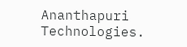Ananthapuri Technologies.